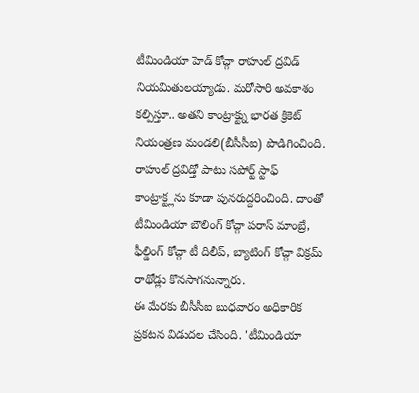టీమిండియా హెడ్ కోచ్గా రాహుల్ ద్రవిడ్ నియమితులయ్యాడు. మరోసారి అవకాశం కల్పిస్తూ.. అతని కాంట్రాక్ట్ను భారత క్రికెట్ నియంత్రణ మండలి(బీసీసీఐ) పొడిగించింది. రాహుల్ ద్రవిడ్తో పాటు సపోర్ట్ స్టాఫ్ కాంట్రాక్ట్లను కూడా పునరుద్దరించింది. దాంతో టీమిండియా బౌలింగ్ కోచ్గా పరాస్ మాంబ్రే, ఫీల్డింగ్ కోచ్గా టీ దిలీప్, బ్యాటింగ్ కోచ్గా విక్రమ్ రాథోడ్లు కొనసాగనున్నారు.
ఈ మేరకు బీసీసీఐ బుధవారం అధికారిక ప్రకటన విడుదల చేసింది. 'టీమిండియా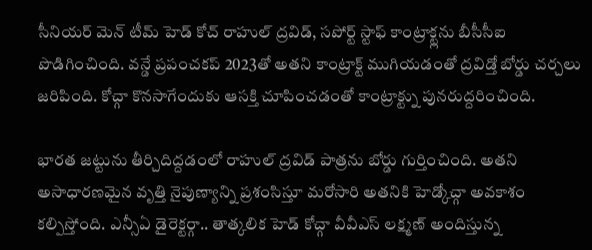సీనియర్ మెన్ టీమ్ హెడ్ కోచ్ రాహుల్ ద్రవిడ్, సపోర్ట్ స్టాఫ్ కాంట్రాక్ట్లను బీసీసీఐ పొడిగించింది. వన్డే ప్రపంచకప్ 2023తో అతని కాంట్రాక్ట్ ముగియడంతో ద్రవిడ్తో బోర్డు చర్చలు జరిపింది. కోచ్గా కొనసాగేందుకు ఆసక్తి చూపించడంతో కాంట్రాక్ట్ను పునరుద్దరించింది.

భారత జట్టును తీర్చిదిద్దడంలో రాహుల్ ద్రవిడ్ పాత్రను బోర్డు గుర్తించింది. అతని అసాధారణమైన వృత్తి నైపుణ్యాన్ని ప్రశంసిస్తూ మరోసారి అతనికి హెడ్కోచ్గా అవకాశం కల్పిస్తోంది. ఎన్సీఏ డైరెక్టర్గా.. తాత్కలిక హెడ్ కోచ్గా వీవీఎస్ లక్ష్మణ్ అందిస్తున్న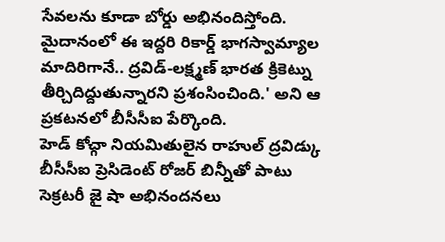సేవలను కూడా బోర్డు అభినందిస్తోంది. మైదానంలో ఈ ఇద్దరి రికార్డ్ భాగస్వామ్యాల మాదిరిగానే.. ద్రవిడ్-లక్ష్మణ్ భారత క్రికెట్ను తీర్చిదిద్దుతున్నారని ప్రశంసించింది.' అని ఆ ప్రకటనలో బీసీసీఐ పేర్కొంది.
హెడ్ కోచ్గా నియమితులైన రాహుల్ ద్రవిడ్కు బీసీసీఐ ప్రెసిడెంట్ రోజర్ బిన్నీతో పాటు సెక్రటరీ జై షా అభినందనలు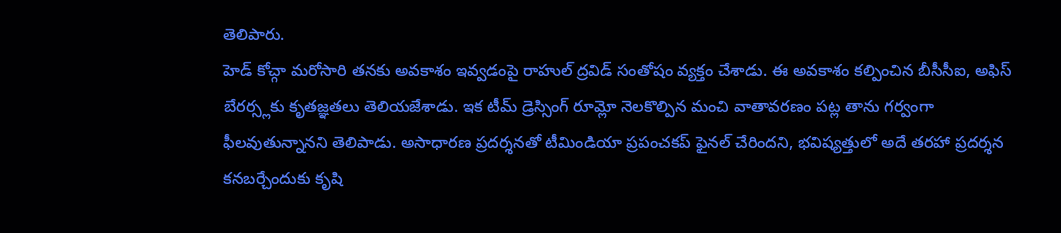తెలిపారు.
హెడ్ కోచ్గా మరోసారి తనకు అవకాశం ఇవ్వడంపై రాహుల్ ద్రవిడ్ సంతోషం వ్యక్తం చేశాడు. ఈ అవకాశం కల్పించిన బీసీసీఐ, అఫిస్ బేరర్స్లకు కృతజ్ఞతలు తెలియజేశాడు. ఇక టీమ్ డ్రెస్సింగ్ రూమ్లో నెలకొల్పిన మంచి వాతావరణం పట్ల తాను గర్వంగా ఫీలవుతున్నానని తెలిపాడు. అసాధారణ ప్రదర్శనతో టీమిండియా ప్రపంచకప్ ఫైనల్ చేరిందని, భవిష్యత్తులో అదే తరహా ప్రదర్శన కనబర్చేందుకు కృషి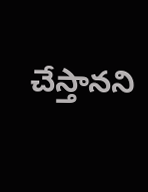చేస్తానని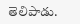తెలిపాడు.